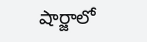షార్జాలో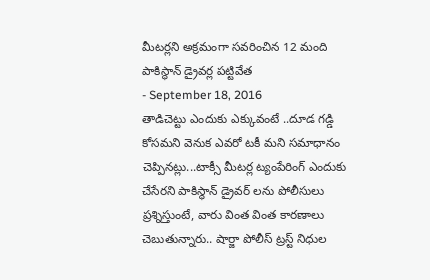మీటర్లని అక్రమంగా సవరించిన 12 మంది పాకిస్థాన్ డ్రైవర్ల పట్టివేత
- September 18, 2016
తాడిచెట్టు ఎందుకు ఎక్కువంటే ..దూడ గడ్డి కోసమని వెనుక ఎవరో టకీ మని సమాధానం చెప్పినట్లు...టాక్సీ మీటర్ల ట్యంపేరింగ్ ఎందుకు చేసేరని పాకిస్థాన్ డ్రైవర్ లను పోలీసులు ప్రశ్నిస్తుంటే, వారు వింత వింత కారణాలు చెబుతున్నారు.. షార్జా పోలీస్ ట్రస్ట్ నిధుల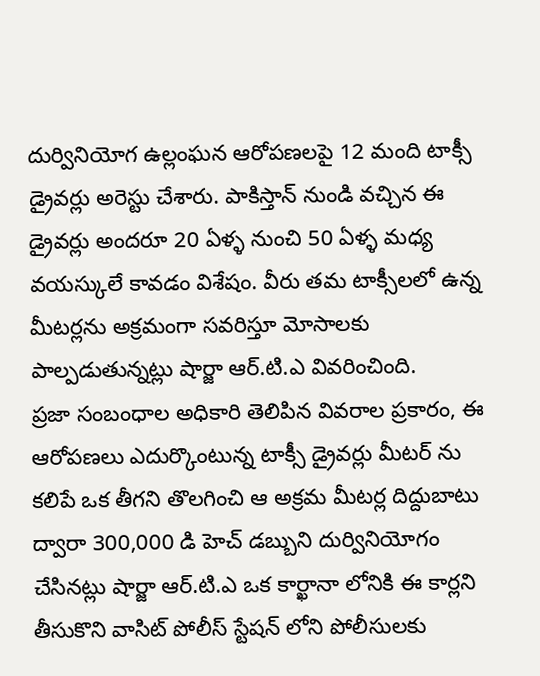దుర్వినియోగ ఉల్లంఘన ఆరోపణలపై 12 మంది టాక్సీ డ్రైవర్లు అరెస్టు చేశారు. పాకిస్తాన్ నుండి వచ్చిన ఈ డ్రైవర్లు అందరూ 20 ఏళ్ళ నుంచి 50 ఏళ్ళ మధ్య వయస్కులే కావడం విశేషం. వీరు తమ టాక్సీలలో ఉన్న మీటర్లను అక్రమంగా సవరిస్తూ మోసాలకు పాల్పడుతున్నట్లు షార్జా ఆర్.టి.ఎ వివరించింది.
ప్రజా సంబంధాల అధికారి తెలిపిన వివరాల ప్రకారం, ఈ ఆరోపణలు ఎదుర్కొంటున్న టాక్సీ డ్రైవర్లు మీటర్ ను కలిపే ఒక తీగని తొలగించి ఆ అక్రమ మీటర్ల దిద్దుబాటు ద్వారా 300,000 డి హెచ్ డబ్బుని దుర్వినియోగం చేసినట్లు షార్జా ఆర్.టి.ఎ ఒక కార్ఖానా లోనికి ఈ కార్లని తీసుకొని వాసిట్ పోలీస్ స్టేషన్ లోని పోలీసులకు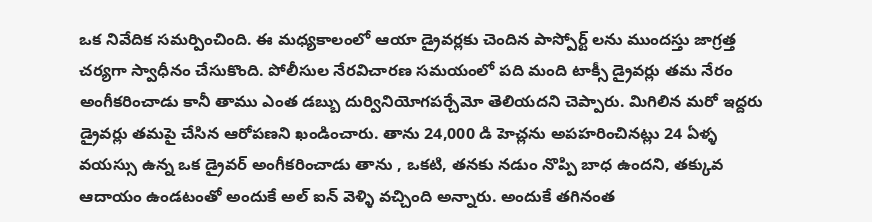ఒక నివేదిక సమర్పించింది. ఈ మధ్యకాలంలో ఆయా డ్రైవర్లకు చెందిన పాస్పోర్ట్ లను ముందస్తు జాగ్రత్త చర్యగా స్వాధీనం చేసుకొంది. పోలీసుల నేరవిచారణ సమయంలో పది మంది టాక్సీ డ్రైవర్లు తమ నేరం అంగీకరించాడు కానీ తాము ఎంత డబ్బు దుర్వినియోగపర్చేమో తెలియదని చెప్పారు. మిగిలిన మరో ఇద్దరు డ్రైవర్లు తమపై చేసిన ఆరోపణని ఖండించారు. తాను 24,000 డి హెచ్లను అపహరించినట్లు 24 ఏళ్ళ వయస్సు ఉన్న ఒక డ్రైవర్ అంగీకరించాడు తాను , ఒకటి, తనకు నడుం నొప్పి బాధ ఉందని, తక్కువ ఆదాయం ఉండటంతో అందుకే అల్ ఐన్ వెళ్ళి వచ్చింది అన్నారు. అందుకే తగినంత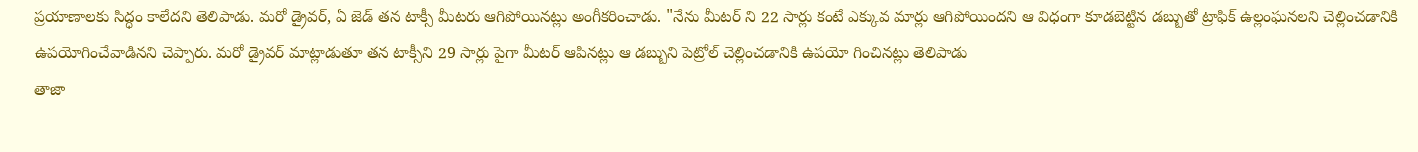ప్రయాణాలకు సిద్ధం కాలేదని తెలిపాడు. మరో డ్రైవర్, ఏ జెడ్ తన టాక్సీ మీటరు ఆగిపోయినట్లు అంగీకరించాడు. "నేను మీటర్ ని 22 సార్లు కంటే ఎక్కువ మార్లు ఆగిపోయిందని ఆ విధంగా కూడబెట్టిన డబ్బుతో ట్రాఫిక్ ఉల్లంఘనలని చెల్లించడానికి ఉపయోగించేవాడినని చెప్పారు. మరో డ్రైవర్ మాట్లాడుతూ తన టాక్సీని 29 సార్లు పైగా మీటర్ ఆపినట్లు ఆ డబ్బుని పెట్రోల్ చెల్లించడానికి ఉపయో గించినట్లు తెలిపాడు
తాజా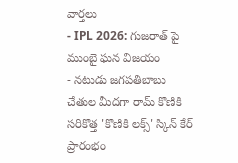వార్తలు
- IPL 2026: గుజరాత్ పై ముంబై ఘన విజయం
- నటుడు జగపతిబాబు చేతుల మీదగా రామ్ కొణికి సరికొత్త 'కొణికి లక్స్' స్కిన్ కేర్ ప్రారంభం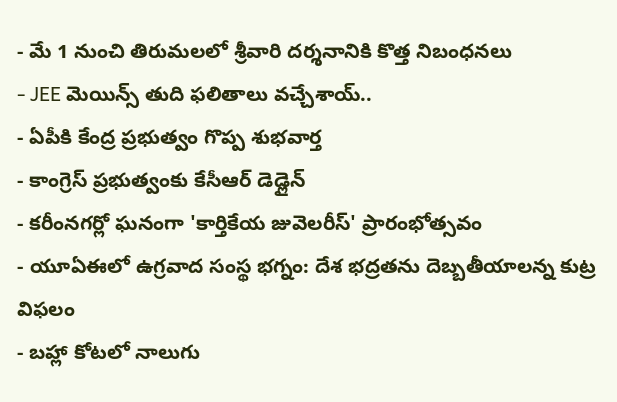- మే 1 నుంచి తిరుమలలో శ్రీవారి దర్శనానికి కొత్త నిబంధనలు
- JEE మెయిన్స్ తుది ఫలితాలు వచ్చేశాయ్..
- ఏపీకి కేంద్ర ప్రభుత్వం గొప్ప శుభవార్త
- కాంగ్రెస్ ప్రభుత్వంకు కేసీఆర్ డెడ్లైన్
- కరీంనగర్లో ఘనంగా 'కార్తికేయ జువెలరీస్' ప్రారంభోత్సవం
- యూఏఈలో ఉగ్రవాద సంస్థ భగ్నం: దేశ భద్రతను దెబ్బతీయాలన్న కుట్ర విఫలం
- బహ్లా కోటలో నాలుగు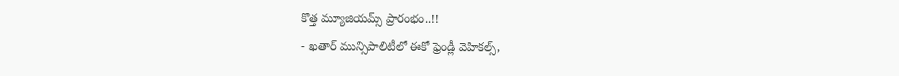కొత్త మ్యూజియమ్స్ ప్రారంభం..!!
- ఖతార్ మున్సిపాలిటీలో ఈకో ఫ్రెండ్లీ వెహికల్స్,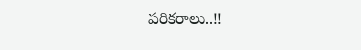పరికరాలు..!!